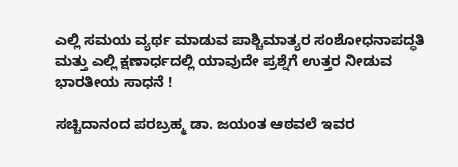ಎಲ್ಲಿ ಸಮಯ ವ್ಯರ್ಥ ಮಾಡುವ ಪಾಶ್ಚಿಮಾತ್ಯರ ಸಂಶೋಧನಾಪದ್ಧತಿ ಮತ್ತು ಎಲ್ಲಿ ಕ್ಷಣಾರ್ಧದಲ್ಲಿ ಯಾವುದೇ ಪ್ರಶ್ನೆಗೆ ಉತ್ತರ ನೀಡುವ ಭಾರತೀಯ ಸಾಧನೆ !

ಸಚ್ಚಿದಾನಂದ ಪರಬ್ರಹ್ಮ ಡಾ. ಜಯಂತ ಆಠವಲೆ ಇವರ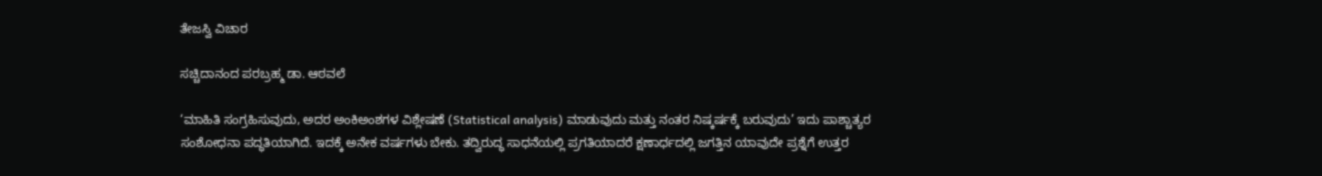ತೇಜಸ್ವಿ ವಿಚಾರ

ಸಚ್ಚಿದಾನಂದ ಪರಬ್ರಹ್ಮ ಡಾ. ಆಠವಲೆ

‘ಮಾಹಿತಿ ಸಂಗ್ರಹಿಸುವುದು, ಅದರ ಅಂಕಿಅಂಶಗಳ ವಿಶ್ಲೇಷಣೆ (Statistical analysis) ಮಾಡುವುದು ಮತ್ತು ನಂತರ ನಿಷ್ಕರ್ಷಕ್ಕೆ ಬರುವುದು’ ಇದು ಪಾಶ್ಚಾತ್ಯರ ಸಂಶೋಧನಾ ಪದ್ಧತಿಯಾಗಿದೆ. ಇದಕ್ಕೆ ಅನೇಕ ವರ್ಷಗಳು ಬೇಕು. ತದ್ವಿರುದ್ಧ ಸಾಧನೆಯಲ್ಲಿ ಪ್ರಗತಿಯಾದರೆ ಕ್ಷಣಾರ್ಧದಲ್ಲಿ ಜಗತ್ತಿನ ಯಾವುದೇ ಪ್ರಶ್ನೆಗೆ ಉತ್ತರ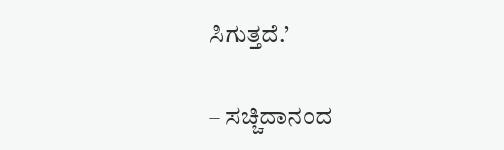ಸಿಗುತ್ತದೆ.’

– ಸಚ್ಚಿದಾನಂದ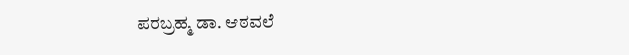ಪರಬ್ರಹ್ಮ ಡಾ. ಆಠವಲೆ